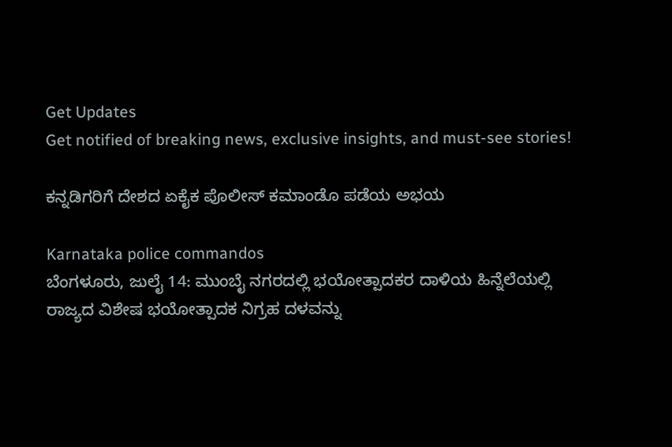Get Updates
Get notified of breaking news, exclusive insights, and must-see stories!

ಕನ್ನಡಿಗರಿಗೆ ದೇಶದ ಏಕೈಕ ಪೊಲೀಸ್‌ ಕಮಾಂಡೊ ಪಡೆಯ ಅಭಯ

Karnataka police commandos
ಬೆಂಗಳೂರು, ಜುಲೈ 14: ಮುಂಬೈ ನಗರದಲ್ಲಿ ಭಯೋತ್ಪಾದಕರ ದಾಳಿಯ ಹಿನ್ನೆಲೆಯಲ್ಲಿ ರಾಜ್ಯದ ವಿಶೇಷ ಭಯೋತ್ಪಾದಕ ನಿಗ್ರಹ ದಳವನ್ನು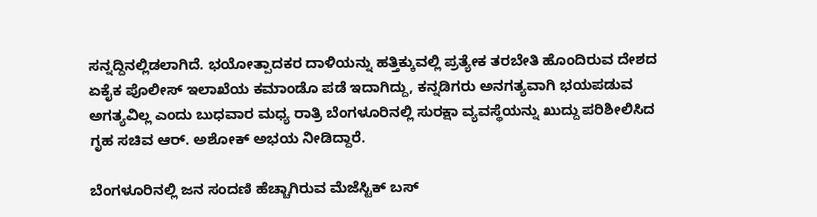ಸನ್ನದ್ದಿನಲ್ಲಿಡಲಾಗಿದೆ. ಭಯೋತ್ಪಾದಕರ ದಾಳಿಯನ್ನು ಹತ್ತಿಕ್ಕುವಲ್ಲಿ ಪ್ರತ್ಯೇಕ ತರಬೇತಿ ಹೊಂದಿರುವ ದೇಶದ ಏಕೈಕ ಪೊಲೀಸ್‌ ಇಲಾಖೆಯ ಕಮಾಂಡೊ ಪಡೆ ಇದಾಗಿದ್ದು, ಕನ್ನಡಿಗರು ಅನಗತ್ಯವಾಗಿ ಭಯಪಡುವ ಅಗತ್ಯವಿಲ್ಲ ಎಂದು ಬುಧವಾರ ಮಧ್ಯ ರಾತ್ರಿ ಬೆಂಗಳೂರಿನಲ್ಲಿ ಸುರಕ್ಷಾ ವ್ಯವಸ್ಥೆಯನ್ನು ಖುದ್ದು ಪರಿಶೀಲಿಸಿದ ಗೃಹ ಸಚಿವ ಆರ್. ಅಶೋಕ್ ಅಭಯ ನೀಡಿದ್ದಾರೆ.

ಬೆಂಗಳೂರಿನಲ್ಲಿ ಜನ ಸಂದಣಿ ಹೆಚ್ಚಾಗಿರುವ ಮೆಜೆಸ್ಟಿಕ್‌ ಬಸ್‌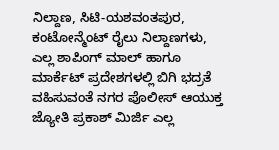ನಿಲ್ದಾಣ, ಸಿಟಿ-ಯಶವಂತಪುರ, ಕಂಟೋನ್ಮೆಂಟ್‌ ರೈಲು ನಿಲ್ದಾಣಗಳು, ಎಲ್ಲ ಶಾಪಿಂಗ್‌ ಮಾಲ್‌ ಹಾಗೂ ಮಾರ್ಕೆಟ್‌ ಪ್ರದೇಶಗಳಲ್ಲಿ ಬಿಗಿ ಭದ್ರತೆ ವಹಿಸುವಂತೆ ನಗರ ಪೊಲೀಸ್‌ ಆಯುಕ್ತ ಜ್ಯೋತಿ ಪ್ರಕಾಶ್‌ ಮಿರ್ಜಿ ಎಲ್ಲ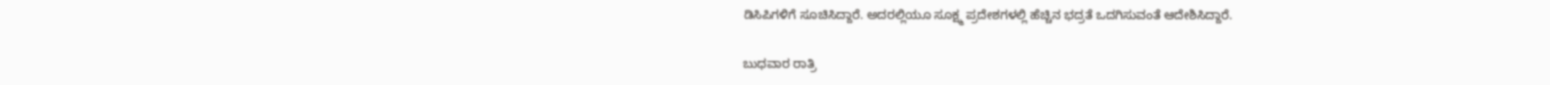ಡಿಸಿಪಿಗಳಿಗೆ ಸೂಚಿಸಿದ್ದಾರೆ. ಅದರಲ್ಲಿಯೂ ಸೂಕ್ಷ್ಮ ಪ್ರದೇಶಗಳಲ್ಲಿ ಹೆಚ್ಚಿನ ಭದ್ರತೆ ಒದಗಿಸುವಂತೆ ಆದೇಶಿಸಿದ್ದಾರೆ.

ಬುಧವಾರ ರಾತ್ರಿ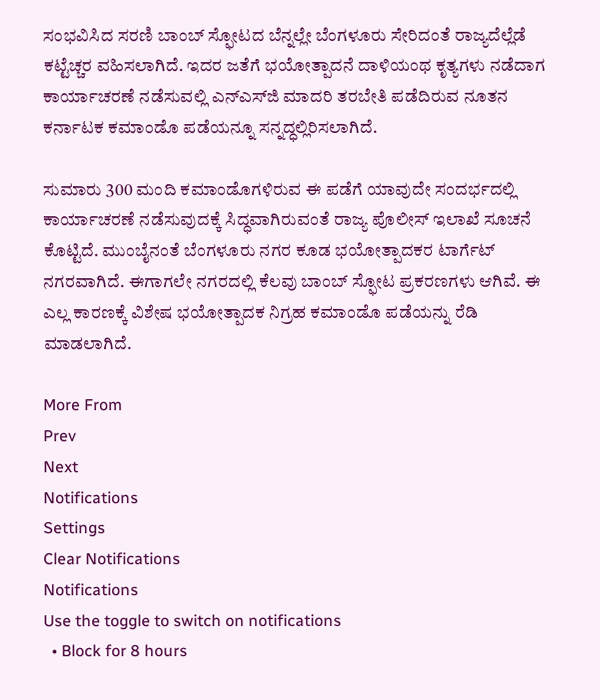ಸಂಭವಿಸಿದ ಸರಣಿ ಬಾಂಬ್‌ ಸ್ಫೋಟದ ಬೆನ್ನಲ್ಲೇ ಬೆಂಗಳೂರು ಸೇರಿದಂತೆ ರಾಜ್ಯದೆಲ್ಲೆಡೆ ಕಟ್ಟೆಚ್ಚರ ವಹಿಸಲಾಗಿದೆ. ಇದರ ಜತೆಗೆ ಭಯೋತ್ಪಾದನೆ ದಾಳಿಯಂಥ ಕೃತ್ಯಗಳು ನಡೆದಾಗ ಕಾರ್ಯಾಚರಣೆ ನಡೆಸುವಲ್ಲಿ ಎನ್‌ಎಸ್‌ಜಿ ಮಾದರಿ ತರಬೇತಿ ಪಡೆದಿರುವ ನೂತನ ಕರ್ನಾಟಕ ಕಮಾಂಡೊ ಪಡೆಯನ್ನೂ ಸನ್ನದ್ಧಲ್ಲಿರಿಸಲಾಗಿದೆ.

ಸುಮಾರು 300 ಮಂದಿ ಕಮಾಂಡೊಗಳಿರುವ ಈ ಪಡೆಗೆ ಯಾವುದೇ ಸಂದರ್ಭದಲ್ಲಿ ಕಾರ್ಯಾಚರಣೆ ನಡೆಸುವುದಕ್ಕೆ ಸಿದ್ಧವಾಗಿರುವಂತೆ ರಾಜ್ಯ ಪೊಲೀಸ್‌ ಇಲಾಖೆ ಸೂಚನೆ ಕೊಟ್ಟಿದೆ. ಮುಂಬೈನಂತೆ ಬೆಂಗಳೂರು ನಗರ ಕೂಡ ಭಯೋತ್ಪಾದಕರ ಟಾರ್ಗೆಟ್‌ ನಗರವಾಗಿದೆ. ಈಗಾಗಲೇ ನಗರದಲ್ಲಿ ಕೆಲವು ಬಾಂಬ್‌ ಸ್ಫೋಟ ಪ್ರಕರಣಗಳು ಆಗಿವೆ. ಈ ಎಲ್ಲ ಕಾರಣಕ್ಕೆ ವಿಶೇಷ ಭಯೋತ್ಪಾದಕ ನಿಗ್ರಹ ಕಮಾಂಡೊ ಪಡೆಯನ್ನು ರೆಡಿ ಮಾಡಲಾಗಿದೆ.

More From
Prev
Next
Notifications
Settings
Clear Notifications
Notifications
Use the toggle to switch on notifications
  • Block for 8 hours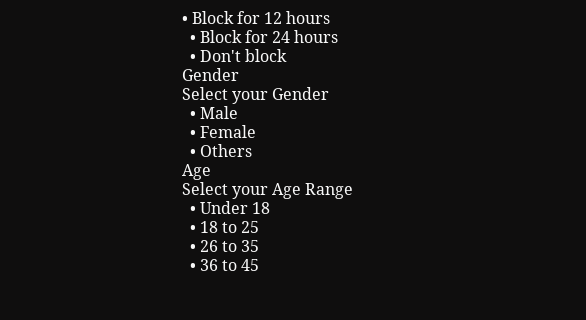• Block for 12 hours
  • Block for 24 hours
  • Don't block
Gender
Select your Gender
  • Male
  • Female
  • Others
Age
Select your Age Range
  • Under 18
  • 18 to 25
  • 26 to 35
  • 36 to 45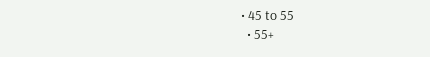• 45 to 55
  • 55+